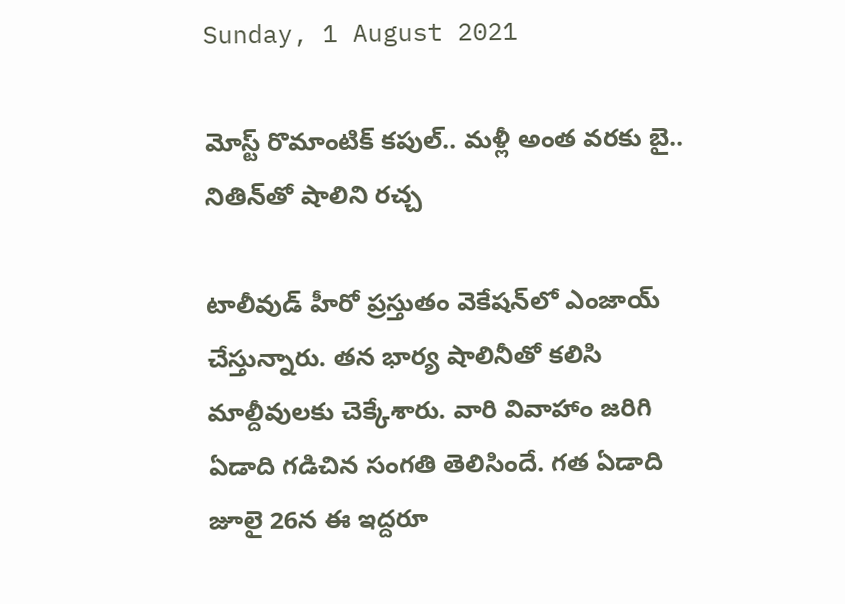Sunday, 1 August 2021

మోస్ట్ రొమాంటిక్ కపుల్.. మళ్లీ అంత వరకు బై.. నితిన్‌తో షాలిని రచ్చ

టాలీవుడ్ హీరో ప్రస్తుతం వెకేషన్‌లో ఎంజాయ్ చేస్తున్నారు. తన భార్య షాలినీతో కలిసి మాల్దీవులకు చెక్కేశారు. వారి వివాహాం జరిగి ఏడాది గడిచిన సంగతి తెలిసిందే. గత ఏడాది జూలై 26న ఈ ఇద్దరూ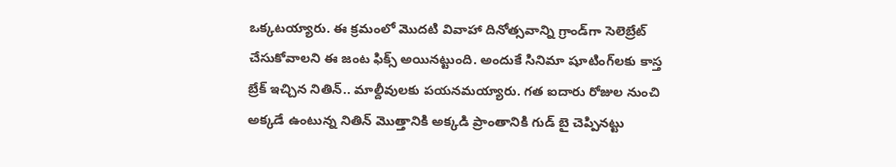ఒక్కటయ్యారు. ఈ క్రమంలో మొదటి వివాహా దినోత్సవాన్ని గ్రాండ్‌గా సెలెబ్రేట్ చేసుకోవాలని ఈ జంట ఫిక్స్ అయినట్టుంది. అందుకే సినిమా షూటింగ్‌లకు కాస్త బ్రేక్ ఇచ్చిన నితిన్.. మాల్దీవులకు పయనమయ్యారు. గత ఐదారు రోజుల నుంచి అక్కడే ఉంటున్న నితిన్ మొత్తానికి అక్కడి ప్రాంతానికి గుడ్ బై చెప్పినట్టు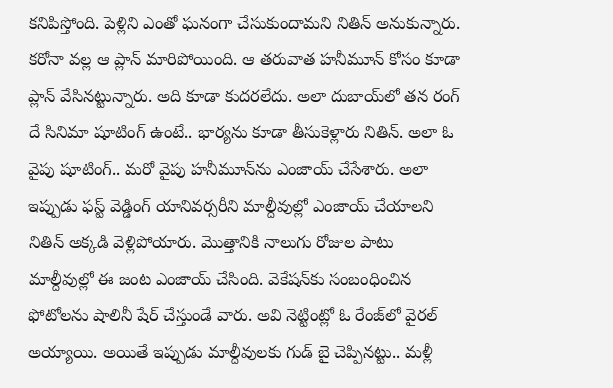కనిపిస్తోంది. పెళ్లిని ఎంతో ఘనంగా చేసుకుందామని నితిన్ అనుకున్నారు. కరోనా వల్ల ఆ ప్లాన్ మారిపోయింది. ఆ తరువాత హనీమూన్ కోసం కూడా ప్లాన్ వేసినట్టున్నారు. అది కూడా కుదరలేదు. అలా దుబాయ్‌లో తన రంగ్ దే సినిమా షూటింగ్ ఉంటే.. భార్యను కూడా తీసుకెళ్లారు నితిన్. అలా ఓ వైపు షూటింగ్.. మరో వైపు హనీమూన్‌ను ఎంజాయ్ చేసేశారు. అలా ఇప్పుడు ఫస్ట్ వెడ్డింగ్ యానివర్సరీని మాల్దీవుల్లో ఎంజాయ్ చేయాలని నితిన్ అక్కడి వెళ్లిపోయారు. మొత్తానికి నాలుగు రోజుల పాటు మాల్దీవుల్లో ఈ జంట ఎంజాయ్ చేసింది. వెకేషన్‌కు సంబంధించిన ఫోటోలను షాలినీ షేర్ చేస్తుండే వారు. అవి నెట్టింట్లో ఓ రేంజ్‌లో వైరల్ అయ్యాయి. అయితే ఇప్పుడు మాల్దీవులకు గుడ్ బై చెప్పినట్టు.. మళ్లీ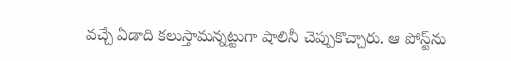వచ్చే ఏడాది కలుస్తామన్నట్టుగా షాలినీ చెప్పుకొచ్చారు. ఆ పోస్ట్‌ను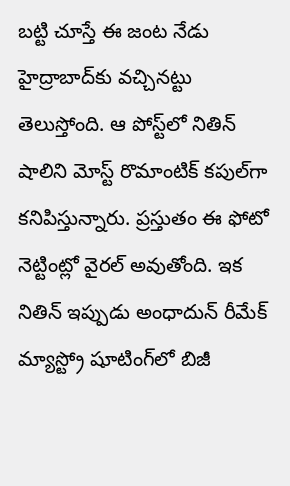బట్టి చూస్తే ఈ జంట నేడు హైద్రాబాద్‌కు వచ్చినట్టు తెలుస్తోంది. ఆ పోస్ట్‌లో నితిన్ షాలిని మోస్ట్ రొమాంటిక్ కపుల్‌గా కనిపిస్తున్నారు. ప్రస్తుతం ఈ ఫోటో నెట్టింట్లో వైరల్ అవుతోంది. ఇక నితిన్ ఇప్పుడు అంధాదున్ రీమేక్ మ్యాస్ట్రో షూటింగ్‌లో బిజీ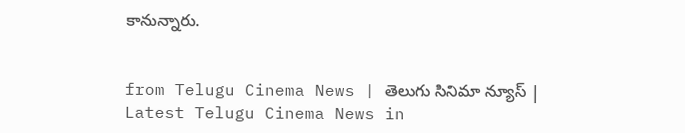కానున్నారు.


from Telugu Cinema News | తెలుగు సినిమా న్యూస్ | Latest Telugu Cinema News in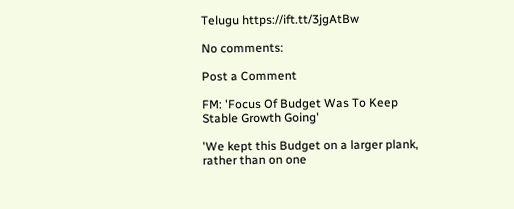Telugu https://ift.tt/3jgAtBw

No comments:

Post a Comment

FM: 'Focus Of Budget Was To Keep Stable Growth Going'

'We kept this Budget on a larger plank, rather than on one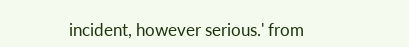incident, however serious.' from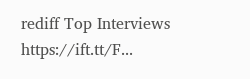rediff Top Interviews https://ift.tt/F...